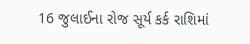16 જુલાઈના રોજ સૂર્ય કર્ક રાશિમાં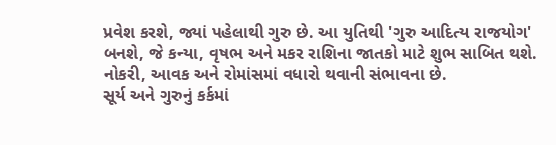પ્રવેશ કરશે, જ્યાં પહેલાથી ગુરુ છે. આ યુતિથી 'ગુરુ આદિત્ય રાજયોગ' બનશે, જે કન્યા, વૃષભ અને મકર રાશિના જાતકો માટે શુભ સાબિત થશે. નોકરી, આવક અને રોમાંસમાં વધારો થવાની સંભાવના છે.
સૂર્ય અને ગુરુનું કર્કમાં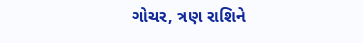ગોચર, ત્રણ રાશિને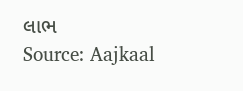લાભ
Source: Aajkaal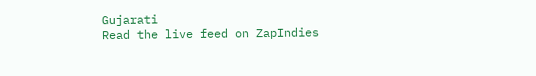Gujarati
Read the live feed on ZapIndies